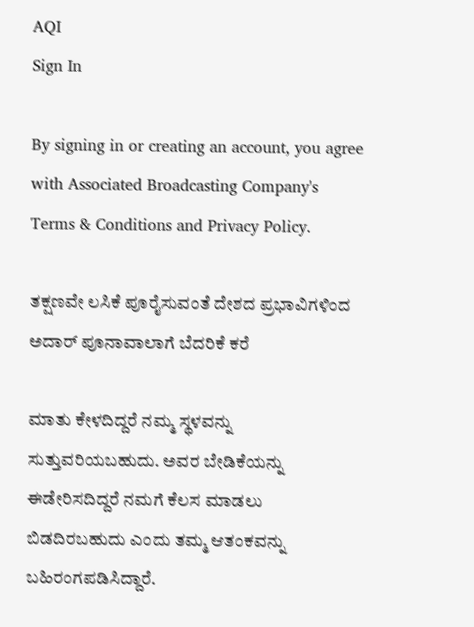AQI
Sign In

By signing in or creating an account, you agree with Associated Broadcasting Company's Terms & Conditions and Privacy Policy.

ತಕ್ಷಣವೇ ಲಸಿಕೆ ಪೂರೈಸುವಂತೆ ದೇಶದ ಪ್ರಭಾವಿಗಳಿಂದ ಅದಾರ್ ಪೂನಾವಾಲಾಗೆ ಬೆದರಿಕೆ ಕರೆ

ಮಾತು ಕೇಳದಿದ್ದರೆ ನಮ್ಮ ಸ್ಥಳವನ್ನು ಸುತ್ತುವರಿಯಬಹುದು. ಅವರ ಬೇಡಿಕೆಯನ್ನು ಈಡೇರಿಸದಿದ್ದರೆ ನಮಗೆ ಕೆಲಸ ಮಾಡಲು ಬಿಡದಿರಬಹುದು ಎಂದು ತಮ್ಮ ಆತಂಕವನ್ನು ಬಹಿರಂಗಪಡಿಸಿದ್ದಾರೆ.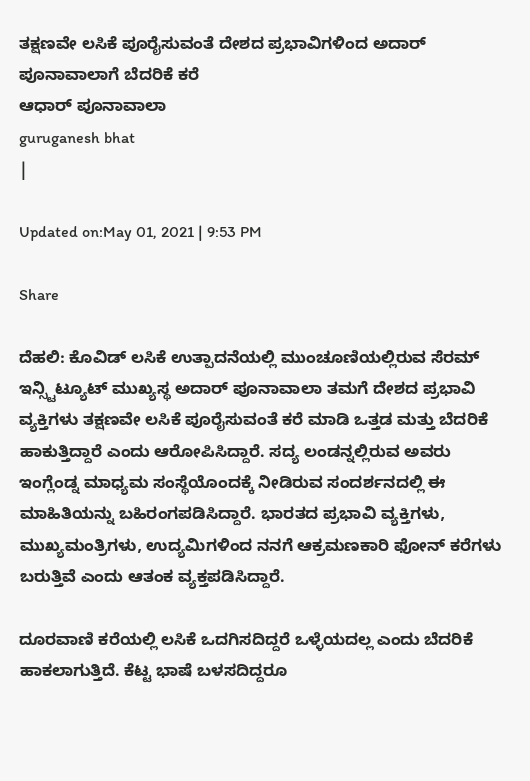ತಕ್ಷಣವೇ ಲಸಿಕೆ ಪೂರೈಸುವಂತೆ ದೇಶದ ಪ್ರಭಾವಿಗಳಿಂದ ಅದಾರ್ ಪೂನಾವಾಲಾಗೆ ಬೆದರಿಕೆ ಕರೆ
ಆಧಾರ್ ಪೂನಾವಾಲಾ
guruganesh bhat
|

Updated on:May 01, 2021 | 9:53 PM

Share

ದೆಹಲಿ: ಕೊವಿಡ್ ಲಸಿಕೆ ಉತ್ಪಾದನೆಯಲ್ಲಿ ಮುಂಚೂಣಿಯಲ್ಲಿರುವ ಸೆರಮ್ ಇನ್ಸ್ಟಿಟ್ಯೂಟ್ ಮುಖ್ಯಸ್ಥ ಅದಾರ್ ಪೂನಾವಾಲಾ ತಮಗೆ ದೇಶದ ಪ್ರಭಾವಿ ವ್ಯಕ್ತಿಗಳು ತಕ್ಷಣವೇ ಲಸಿಕೆ ಪೂರೈಸುವಂತೆ ಕರೆ ಮಾಡಿ ಒತ್ತಡ ಮತ್ತು ಬೆದರಿಕೆ ಹಾಕುತ್ತಿದ್ದಾರೆ ಎಂದು ಆರೋಪಿಸಿದ್ದಾರೆ. ಸದ್ಯ ಲಂಡನ್ನಲ್ಲಿರುವ ಅವರು ಇಂಗ್ಲೆಂಡ್ನ ಮಾಧ್ಯಮ ಸಂಸ್ಥೆಯೊಂದಕ್ಕೆ ನೀಡಿರುವ ಸಂದರ್ಶನದಲ್ಲಿ ಈ ಮಾಹಿತಿಯನ್ನು ಬಹಿರಂಗಪಡಿಸಿದ್ದಾರೆ. ಭಾರತದ ಪ್ರಭಾವಿ ವ್ಯಕ್ತಿಗಳು, ಮುಖ್ಯಮಂತ್ರಿಗಳು, ಉದ್ಯಮಿಗಳಿಂದ ನನಗೆ ಆಕ್ರಮಣಕಾರಿ ಫೋನ್ ಕರೆಗಳು ಬರುತ್ತಿವೆ ಎಂದು ಆತಂಕ ವ್ಯಕ್ತಪಡಿಸಿದ್ದಾರೆ.

ದೂರವಾಣಿ ಕರೆಯಲ್ಲಿ ಲಸಿಕೆ ಒದಗಿಸದಿದ್ದರೆ ಒಳ್ಳೆಯದಲ್ಲ ಎಂದು ಬೆದರಿಕೆ ಹಾಕಲಾಗುತ್ತಿದೆ. ಕೆಟ್ಟ ಭಾಷೆ ಬಳಸದಿದ್ದರೂ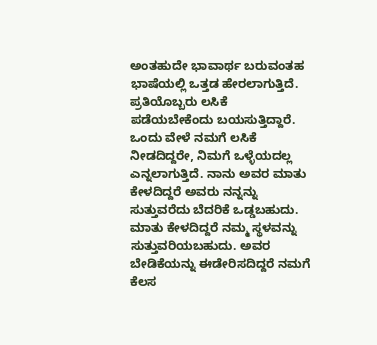ಅಂತಹುದೇ ಭಾವಾರ್ಥ ಬರುವಂತಹ ಭಾಷೆಯಲ್ಲಿ ಒತ್ತಡ ಹೇರಲಾಗುತ್ತಿದೆ. ಪ್ರತಿಯೊಬ್ಬರು ಲಸಿಕೆ ಪಡೆಯಬೇಕೆಂದು ಬಯಸುತ್ತಿದ್ದಾರೆ. ಒಂದು ವೇಳೆ ನಮಗೆ ಲಸಿಕೆ ನೀಡದಿದ್ದರೇ, ನಿಮಗೆ ಒಳ್ಳೆಯದಲ್ಲ ಎನ್ನಲಾಗುತ್ತಿದೆ. ನಾನು ಅವರ ಮಾತು ಕೇಳದಿದ್ದರೆ ಅವರು ನನ್ನನ್ನು ಸುತ್ತುವರೆದು ಬೆದರಿಕೆ ಒಡ್ಡಬಹುದು. ಮಾತು ಕೇಳದಿದ್ದರೆ ನಮ್ಮ ಸ್ಥಳವನ್ನು ಸುತ್ತುವರಿಯಬಹುದು. ಅವರ ಬೇಡಿಕೆಯನ್ನು ಈಡೇರಿಸದಿದ್ದರೆ ನಮಗೆ ಕೆಲಸ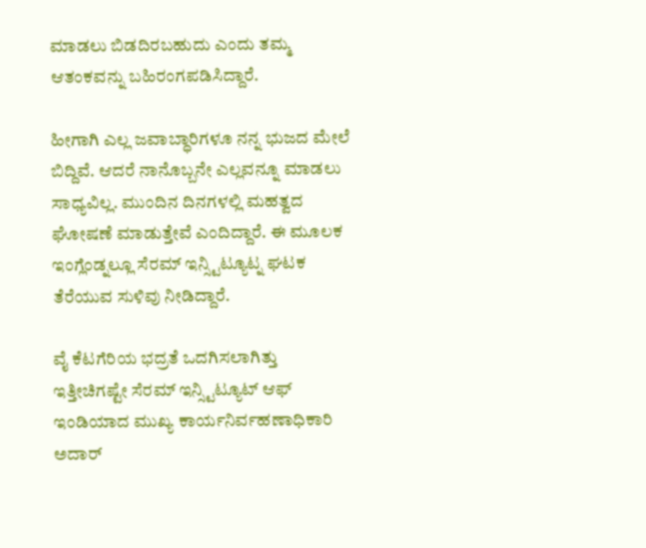ಮಾಡಲು ಬಿಡದಿರಬಹುದು ಎಂದು ತಮ್ಮ ಆತಂಕವನ್ನು ಬಹಿರಂಗಪಡಿಸಿದ್ದಾರೆ.

ಹೀಗಾಗಿ ಎಲ್ಲ ಜವಾಬ್ಧಾರಿಗಳೂ ನನ್ನ ಭುಜದ ಮೇಲೆ ಬಿದ್ದಿವೆ. ಆದರೆ ನಾನೊಬ್ಬನೇ ಎಲ್ಲವನ್ನೂ ಮಾಡಲು ಸಾಧ್ಯವಿಲ್ಲ. ಮುಂದಿನ ದಿನಗಳಲ್ಲಿ ಮಹತ್ವದ ಘೋಷಣೆ ಮಾಡುತ್ತೇವೆ ಎಂದಿದ್ದಾರೆ. ಈ ಮೂಲಕ ಇಂಗ್ಲೆಂಡ್ನಲ್ಲೂ ಸೆರಮ್ ಇನ್ಸ್ಟಿಟ್ಯೂಟ್ನ ಘಟಕ ತೆರೆಯುವ ಸುಳಿವು ನೀಡಿದ್ದಾರೆ.

ವೈ ಕೆಟಗೆರಿಯ ಭದ್ರತೆ ಒದಗಿಸಲಾಗಿತ್ತು ಇತ್ತೀಚಿಗಷ್ಟೇ ಸೆರಮ್ ಇನ್ಸ್ಟಿಟ್ಯೂಟ್ ಆಫ್ ಇಂಡಿಯಾದ ಮುಖ್ಯ ಕಾರ್ಯನಿರ್ವಹಣಾಧಿಕಾರಿ ಅದಾರ್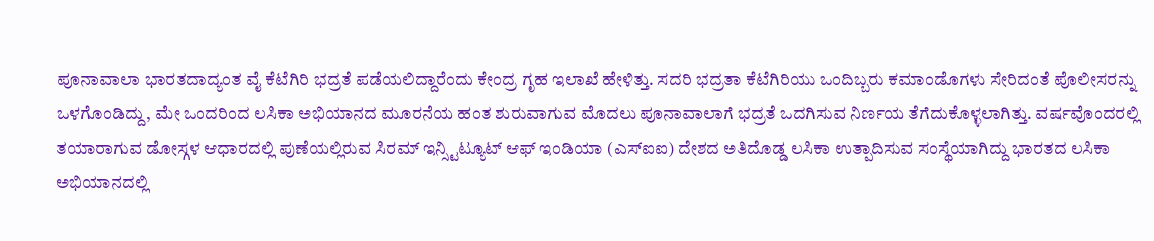ಪೂನಾವಾಲಾ ಭಾರತದಾದ್ಯಂತ ವೈ ಕೆಟೆಗಿರಿ ಭದ್ರತೆ ಪಡೆಯಲಿದ್ದಾರೆಂದು ಕೇಂದ್ರ ಗೃಹ ಇಲಾಖೆ ಹೇಳಿತ್ತು. ಸದರಿ ಭದ್ರತಾ ಕೆಟೆಗಿರಿಯು ಒಂದಿಬ್ಬರು ಕಮಾಂಡೊಗಳು ಸೇರಿದಂತೆ ಪೊಲೀಸರನ್ನು ಒಳಗೊಂಡಿದ್ದು, ಮೇ ಒಂದರಿಂದ ಲಸಿಕಾ ಅಭಿಯಾನದ ಮೂರನೆಯ ಹಂತ ಶುರುವಾಗುವ ಮೊದಲು ಪೂನಾವಾಲಾಗೆ ಭದ್ರತೆ ಒದಗಿಸುವ ನಿರ್ಣಯ ತೆಗೆದುಕೊಳ್ಳಲಾಗಿತ್ತು. ವರ್ಷವೊಂದರಲ್ಲಿ ತಯಾರಾಗುವ ಡೋಸ್ಗಳ ಆಧಾರದಲ್ಲಿ ಪುಣೆಯಲ್ಲಿರುವ ಸಿರಮ್ ಇನ್ಸ್ಟಿಟ್ಯೂಟ್ ಆಫ್ ಇಂಡಿಯಾ (ಎಸ್ಐಐ) ದೇಶದ ಅತಿದೊಡ್ಡ ಲಸಿಕಾ ಉತ್ಪಾದಿಸುವ ಸಂಸ್ಥೆಯಾಗಿದ್ದು ಭಾರತದ ಲಸಿಕಾ ಅಭಿಯಾನದಲ್ಲಿ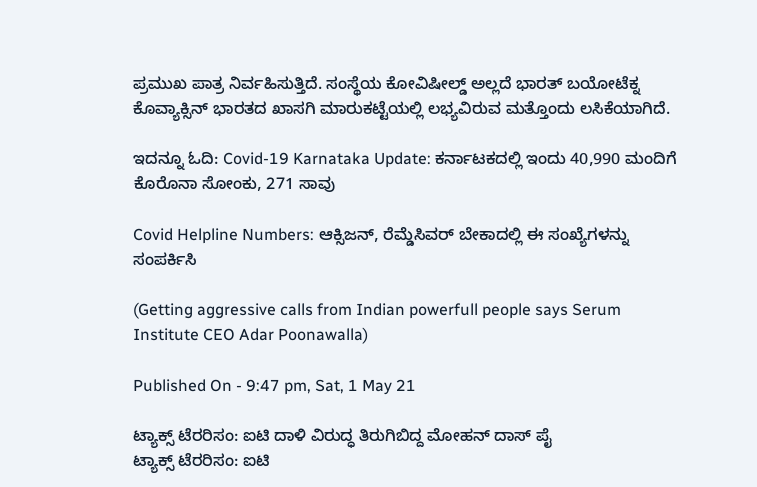ಪ್ರಮುಖ ಪಾತ್ರ ನಿರ್ವಹಿಸುತ್ತಿದೆ. ಸಂಸ್ಥೆಯ ಕೋವಿಷೀಲ್ಡ್ ಅಲ್ಲದೆ ಭಾರತ್ ಬಯೋಟೆಕ್ನ ಕೊವ್ಯಾಕ್ಸಿನ್ ಭಾರತದ ಖಾಸಗಿ ಮಾರುಕಟ್ಟೆಯಲ್ಲಿ ಲಭ್ಯವಿರುವ ಮತ್ತೊಂದು ಲಸಿಕೆಯಾಗಿದೆ.

ಇದನ್ನೂ ಓದಿ: Covid-19 Karnataka Update: ಕರ್ನಾಟಕದಲ್ಲಿ ಇಂದು 40,990 ಮಂದಿಗೆ ಕೊರೊನಾ ಸೋಂಕು, 271 ಸಾವು

Covid Helpline Numbers: ಆಕ್ಸಿಜನ್, ರೆಮ್ಡೆಸಿವರ್ ಬೇಕಾದಲ್ಲಿ ಈ ಸಂಖ್ಯೆಗಳನ್ನು ಸಂಪರ್ಕಿಸಿ

(Getting aggressive calls from Indian powerfull people says Serum Institute CEO Adar Poonawalla)

Published On - 9:47 pm, Sat, 1 May 21

ಟ್ಯಾಕ್ಸ್‌ ಟೆರರಿಸಂ: ಐಟಿ ದಾಳಿ ವಿರುದ್ಧ ತಿರುಗಿಬಿದ್ದ ಮೋಹನ್ ದಾಸ್ ಪೈ
ಟ್ಯಾಕ್ಸ್‌ ಟೆರರಿಸಂ: ಐಟಿ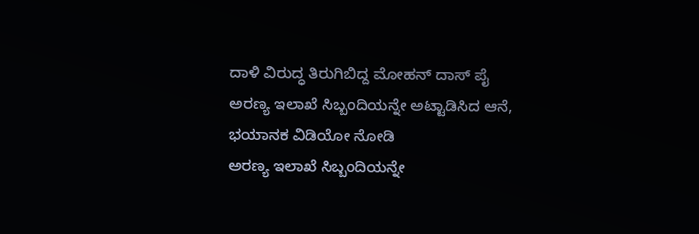ದಾಳಿ ವಿರುದ್ಧ ತಿರುಗಿಬಿದ್ದ ಮೋಹನ್ ದಾಸ್ ಪೈ
ಅರಣ್ಯ ಇಲಾಖೆ ಸಿಬ್ಬಂದಿಯನ್ನೇ ಅಟ್ಟಾಡಿಸಿದ ಆನೆ, ಭಯಾನಕ ವಿಡಿಯೋ ನೋಡಿ
ಅರಣ್ಯ ಇಲಾಖೆ ಸಿಬ್ಬಂದಿಯನ್ನೇ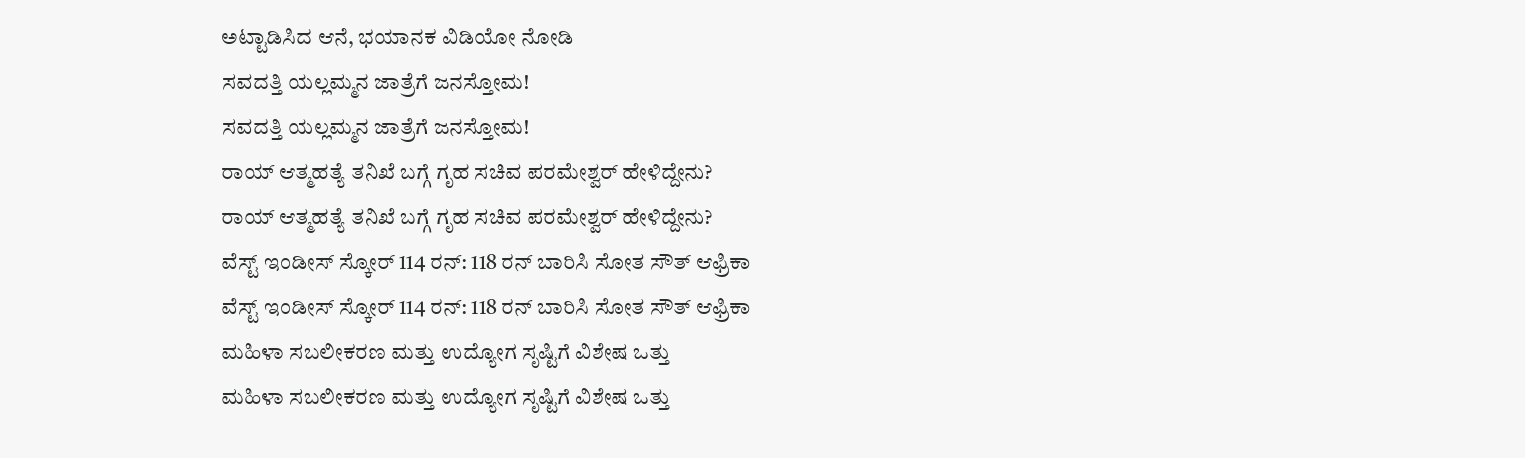ಅಟ್ಟಾಡಿಸಿದ ಆನೆ, ಭಯಾನಕ ವಿಡಿಯೋ ನೋಡಿ
ಸವದತ್ತಿ ಯಲ್ಲಮ್ಮನ ಜಾತ್ರೆಗೆ ಜನಸ್ತೋಮ!
ಸವದತ್ತಿ ಯಲ್ಲಮ್ಮನ ಜಾತ್ರೆಗೆ ಜನಸ್ತೋಮ!
ರಾಯ್ ಆತ್ಮಹತ್ಯೆ ತನಿಖೆ ಬಗ್ಗೆ ಗೃಹ ಸಚಿವ ಪರಮೇಶ್ವರ್ ಹೇಳಿದ್ದೇನು?
ರಾಯ್ ಆತ್ಮಹತ್ಯೆ ತನಿಖೆ ಬಗ್ಗೆ ಗೃಹ ಸಚಿವ ಪರಮೇಶ್ವರ್ ಹೇಳಿದ್ದೇನು?
ವೆಸ್ಟ್ ಇಂಡೀಸ್ ಸ್ಕೋರ್ 114 ರನ್: 118 ರನ್ ಬಾರಿಸಿ ಸೋತ ಸೌತ್ ಆಫ್ರಿಕಾ
ವೆಸ್ಟ್ ಇಂಡೀಸ್ ಸ್ಕೋರ್ 114 ರನ್: 118 ರನ್ ಬಾರಿಸಿ ಸೋತ ಸೌತ್ ಆಫ್ರಿಕಾ
ಮಹಿಳಾ ಸಬಲೀಕರಣ ಮತ್ತು ಉದ್ಯೋಗ ಸೃಷ್ಟಿಗೆ ವಿಶೇಷ ಒತ್ತು
ಮಹಿಳಾ ಸಬಲೀಕರಣ ಮತ್ತು ಉದ್ಯೋಗ ಸೃಷ್ಟಿಗೆ ವಿಶೇಷ ಒತ್ತು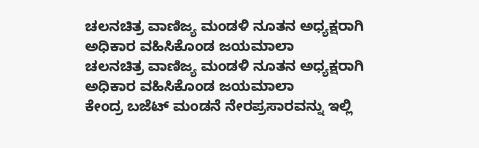ಚಲನಚಿತ್ರ ವಾಣಿಜ್ಯ ಮಂಡಳಿ ನೂತನ ಅಧ್ಯಕ್ಷರಾಗಿ ಅಧಿಕಾರ ವಹಿಸಿಕೊಂಡ ಜಯಮಾಲಾ
ಚಲನಚಿತ್ರ ವಾಣಿಜ್ಯ ಮಂಡಳಿ ನೂತನ ಅಧ್ಯಕ್ಷರಾಗಿ ಅಧಿಕಾರ ವಹಿಸಿಕೊಂಡ ಜಯಮಾಲಾ
ಕೇಂದ್ರ ಬಜೆಟ್‌ ಮಂಡನೆ ನೇರಪ್ರಸಾರವನ್ನು ಇಲ್ಲಿ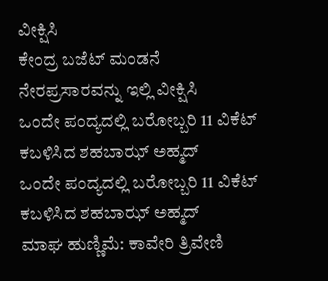ವೀಕ್ಷಿಸಿ
ಕೇಂದ್ರ ಬಜೆಟ್‌ ಮಂಡನೆ ನೇರಪ್ರಸಾರವನ್ನು ಇಲ್ಲಿ ವೀಕ್ಷಿಸಿ
ಒಂದೇ ಪಂದ್ಯದಲ್ಲಿ ಬರೋಬ್ಬರಿ 11 ವಿಕೆಟ್ ಕಬಳಿಸಿದ ಶಹಬಾಝ್ ಅಹ್ಮದ್
ಒಂದೇ ಪಂದ್ಯದಲ್ಲಿ ಬರೋಬ್ಬರಿ 11 ವಿಕೆಟ್ ಕಬಳಿಸಿದ ಶಹಬಾಝ್ ಅಹ್ಮದ್
ಮಾಘ ಹುಣ್ಣಿಮೆ: ಕಾವೇರಿ ತ್ರಿವೇಣಿ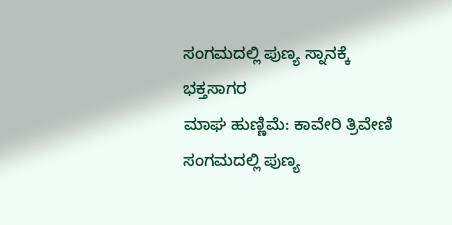ಸಂಗಮದಲ್ಲಿ ಪುಣ್ಯ ಸ್ನಾನಕ್ಕೆ ಭಕ್ತಸಾಗರ
ಮಾಘ ಹುಣ್ಣಿಮೆ: ಕಾವೇರಿ ತ್ರಿವೇಣಿ ಸಂಗಮದಲ್ಲಿ ಪುಣ್ಯ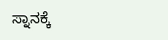ಸ್ನಾನಕ್ಕೆ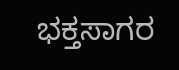ಭಕ್ತಸಾಗರ